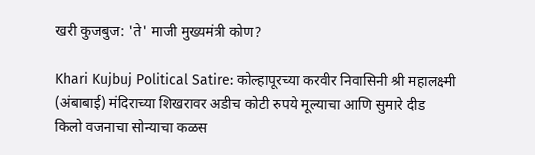खरी कुजबुज: 'ते' माजी मुख्यमंत्री कोण?

Khari Kujbuj Political Satire: कोल्हापूरच्या करवीर निवासिनी श्री महालक्ष्मी (अंबाबाई) मंदिराच्या शिखरावर अडीच कोटी रुपये मूल्याचा आणि सुमारे दीड किलो वजनाचा सोन्याचा कळस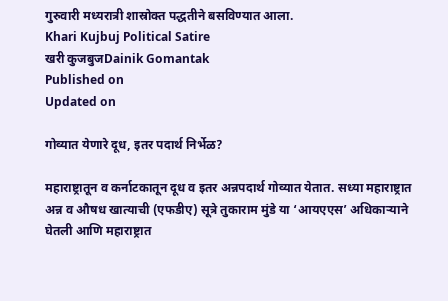गुरुवारी मध्यरात्री शास्रोक्त पद्धतीने बसविण्यात आला.
Khari Kujbuj Political Satire
खरी कुजबुजDainik Gomantak
Published on
Updated on

गोव्यात येणारे दूध, इतर पदार्थ निर्भेळ?

महाराष्ट्रातून व कर्नाटकातून दूध व इतर अन्नपदार्थ गोव्यात येतात. सध्या महाराष्ट्रात अन्न व औषध खात्याची (एफडीए) सूत्रे तुकाराम मुंडे या ‘आयएएस’ अधिकाऱ्याने घेतली आणि महाराष्ट्रात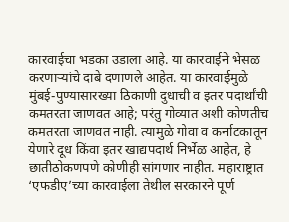कारवाईचा भडका उडाला आहे. या कारवाईने भेसळ करणाऱ्यांचे दाबे दणाणले आहेत. या कारवाईमुळे मुंबई-पुण्यासारख्या ठिकाणी दुधाची व इतर पदार्थांची कमतरता जाणवत आहे; परंतु गोव्यात अशी कोणतीच कमतरता जाणवत नाही. त्यामुळे गोवा व कर्नाटकातून येणारे दूध किंवा इतर खाद्यपदार्थ निर्भेळ आहेत, हे छातीठोकणपणे कोणीही सांगणार नाहीत. महाराष्ट्रात ‘एफडीए’च्या कारवाईला तेथील सरकारने पूर्ण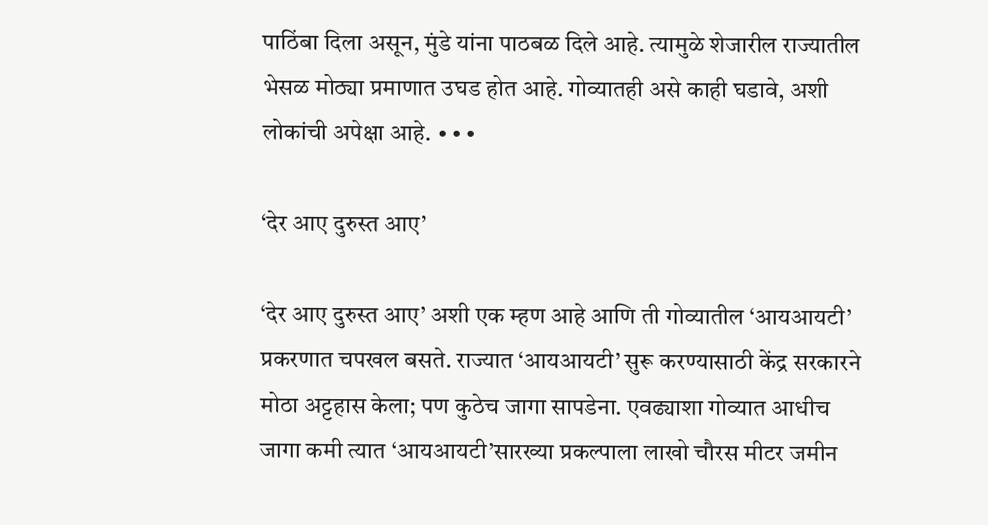पाठिंबा दिला असून, मुंडे यांना पाठबळ दिले आहे. त्यामुळे शेजारील राज्यातील भेसळ मोठ्या प्रमाणात उघड होत आहे. गोव्यातही असे काही घडावे, अशी लोकांची अपेक्षा आहे. ∙∙∙

‘देर आए दुरुस्त आए’

‘देर आए दुरुस्त आए’ अशी एक म्हण आहे आणि ती गोव्यातील ‘आयआयटी’ प्रकरणात चपखल बसते. राज्यात ‘आयआयटी’ सुरू करण्यासाठी केंद्र सरकारने मोठा अट्टहास केला; पण कुठेच जागा सापडेना. एवढ्याशा गोव्यात आधीच जागा कमी त्यात ‘आयआयटी’सारख्या प्रकल्पाला लाखो चौरस मीटर जमीन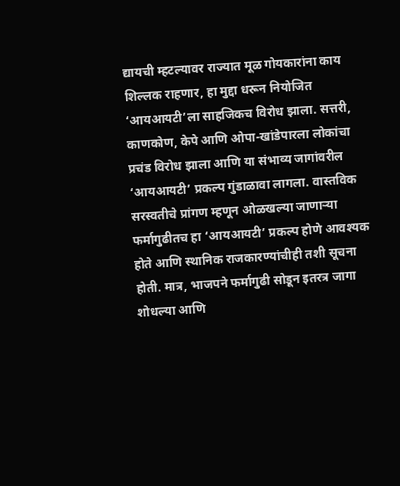द्यायची म्हटल्यावर राज्यात मूळ गोयकारांना काय शिल्लक राहणार, हा मुद्दा धरून नियोजित ‘आयआयटी’ला साहजिकच विरोध झाला. सत्तरी, काणकोण, केपे आणि ओपा-खांडेपारला लोकांचा प्रचंड विरोध झाला आणि या संभाव्य जागांवरील ‘आयआयटी’ प्रकल्प गुंडाळावा लागला. वास्तविक सरस्वतीचे प्रांगण म्हणून ओळखल्या जाणाऱ्या फर्मागुढीतच हा ‘आयआयटी’ प्रकल्प होणे आवश्यक होते आणि स्थानिक राजकारण्यांचीही तशी सूचना होती. मात्र, भाजपने फर्मागुढी सोडून इतरत्र जागा शोधल्या आणि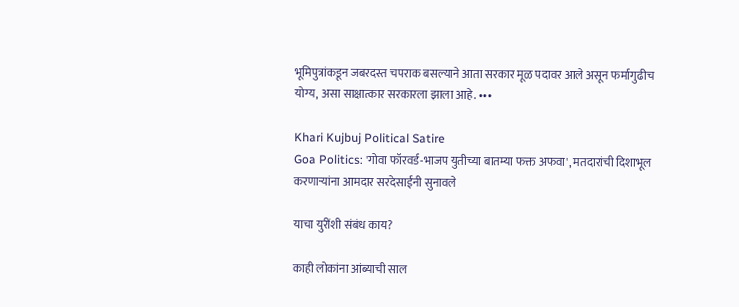भूमिपुत्रांकडून जबरदस्त चपराक बसल्याने आता सरकार मूळ पदावर आले असून फर्मागुढीच योग्य, असा साक्षात्कार सरकारला झाला आहे. ∙∙∙

Khari Kujbuj Political Satire
Goa Politics: 'गोवा फॉरवर्ड-भाजप युतीच्या बातम्या फक्त अफवा', मतदारांची दिशाभूल करणाऱ्यांना आमदार सरदेसाईंनी सुनावले

याचा युरींशी संबंध काय?

काही लोकांना आंब्याची साल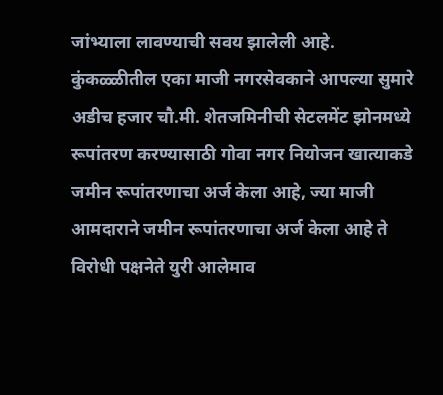जांभ्याला लावण्याची सवय झालेली आहे. कुंकळ्ळीतील एका माजी नगरसेवकाने आपल्या सुमारे अडीच हजार चौ.मी. शेतजमिनीची सेटलमेंट झोनमध्ये रूपांतरण करण्यासाठी गोवा नगर नियोजन खात्याकडे जमीन रूपांतरणाचा अर्ज केला आहे, ज्या माजी आमदाराने जमीन रूपांतरणाचा अर्ज केला आहे ते विरोधी पक्षनेते युरी आलेमाव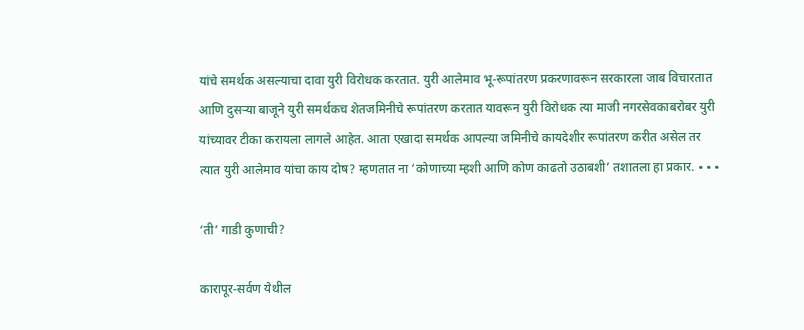यांचे समर्थक असल्याचा दावा युरी विरोधक करतात. युरी आलेमाव भू-रूपांतरण प्रकरणावरून सरकारला जाब विचारतात आणि दुसऱ्या बाजूने युरी समर्थकच शेतजमिनीचे रूपांतरण करतात यावरून युरी विरोधक त्या माजी नगरसेवकाबरोबर युरी यांच्यावर टीका करायला लागले आहेत. आता एखादा समर्थक आपल्या जमिनीचे कायदेशीर रूपांतरण करीत असेल तर त्यात युरी आलेमाव यांचा काय दोष? म्हणतात ना ‘कोणाच्या म्हशी आणि कोण काढतो उठाबशी’ तशातला हा प्रकार. ∙∙∙

‘ती’ गाडी कुणाची?

कारापूर-सर्वण येथील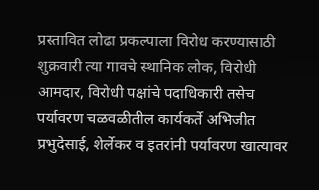प्रस्तावित लोढा प्रकल्पाला विरोध करण्यासाठी शुक्रवारी त्या गावचे स्थानिक लोक, विरोधी आमदार, विरोधी पक्षांचे पदाधिकारी तसेच पर्यावरण चळवळीतील कार्यकर्ते अभिजीत प्रभुदेसाई, शेर्लेकर व इतरांनी पर्यावरण खात्यावर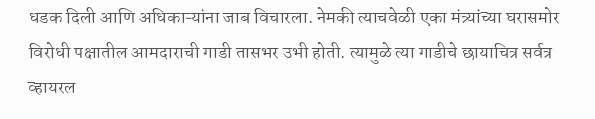धडक दिली आणि अधिकाऱ्यांना जाब विचारला. नेमकी त्याचवेळी एका मंत्र्यांच्या घरासमोर विरोधी पक्षातील आमदाराची गाडी तासभर उभी होती. त्यामुळे त्या गाडीचे छायाचित्र सर्वत्र व्हायरल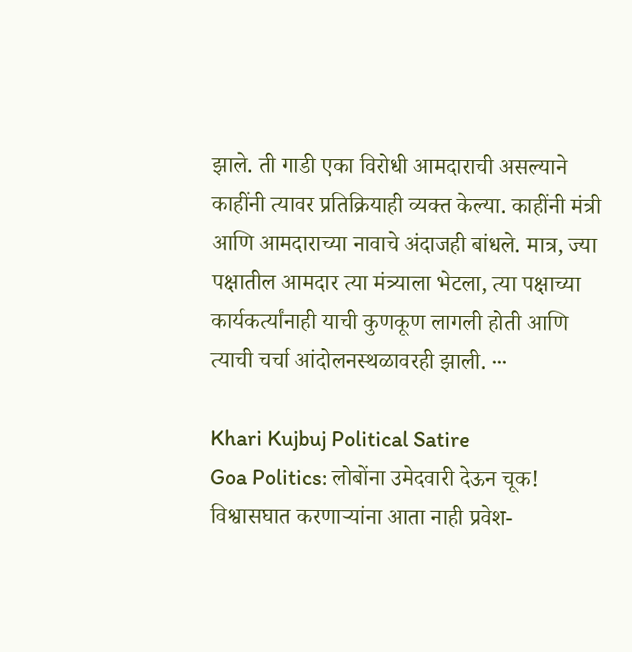झाले. ती गाडी एका विरोधी आमदाराची असल्याने काहींनी त्यावर प्रतिक्रियाही व्यक्त केल्या. काहींनी मंत्री आणि आमदाराच्या नावाचे अंदाजही बांधले. मात्र, ज्या पक्षातील आमदार त्या मंत्र्याला भेटला, त्या पक्षाच्या कार्यकर्त्यांनाही याची कुणकूण लागली होती आणि त्याची चर्चा आंदोलनस्थळावरही झाली. ∙∙∙

Khari Kujbuj Political Satire
Goa Politics: लोबोंना उमेदवारी देऊन चूक! विश्वासघात करणाऱ्यांना आता नाही प्रवेश-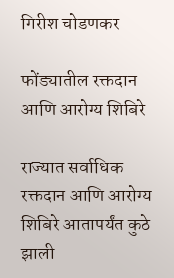गिरीश चोडणकर

फोंड्यातील रक्तदान आणि आरोग्य शिबिरे

राज्यात सर्वाधिक रक्तदान आणि आरोग्य शिबिरे आतापर्यंत कुठे झाली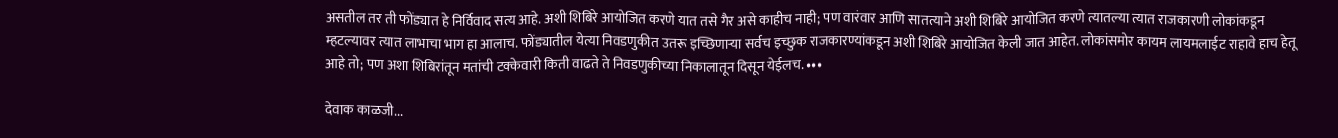असतील तर ती फोंड्यात हे निर्विवाद सत्य आहे. अशी शिबिरे आयोजित करणे यात तसे गैर असे काहीच नाही; पण वारंवार आणि सातत्याने अशी शिबिरे आयोजित करणे त्यातल्या त्यात राजकारणी लोकांकडून म्हटल्यावर त्यात लाभाचा भाग हा आलाच. फोंड्यातील येत्या निवडणुकीत उतरू इच्छिणाऱ्या सर्वच इच्छुक राजकारण्यांकडून अशी शिबिरे आयोजित केली जात आहेत. लोकांसमोर कायम लायमलाईट राहावे हाच हेतू आहे तो; पण अशा शिबिरांतून मतांची टक्केवारी किती वाढते ते निवडणुकीच्या निकालातून दिसून येईलच. ∙∙∙

देवाक काळजी...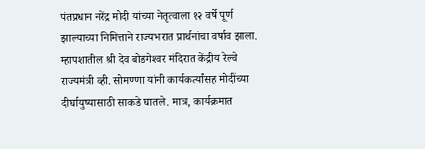पंतप्रधान नरेंद्र मोदी यांच्या नेतृत्वाला १२ वर्षे पूर्ण झाल्याच्या निमित्ताने राज्यभरात प्रार्थनांचा वर्षाव झाला. म्हापशातील श्री देव बोडगेश्‍वर मंदिरात केंद्रीय रेल्वे राज्यमंत्री व्ही. सोमण्णा यांनी कार्यकर्त्यांसह मोदींच्या दीर्घायुष्यासाठी साकडे घातले. मात्र, कार्यक्रमात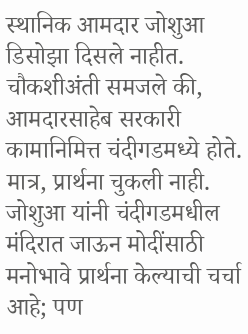स्थानिक आमदार जोशुआ डिसोझा दिसले नाहीत. चौकशीअंती समजले की, आमदारसाहेब सरकारी कामानिमित्त चंदीगडमध्ये होते. मात्र, प्रार्थना चुकली नाही. जोशुआ यांनी चंदीगडमधील मंदिरात जाऊन मोदींसाठी मनोभावे प्रार्थना केल्याची चर्चा आहे; पण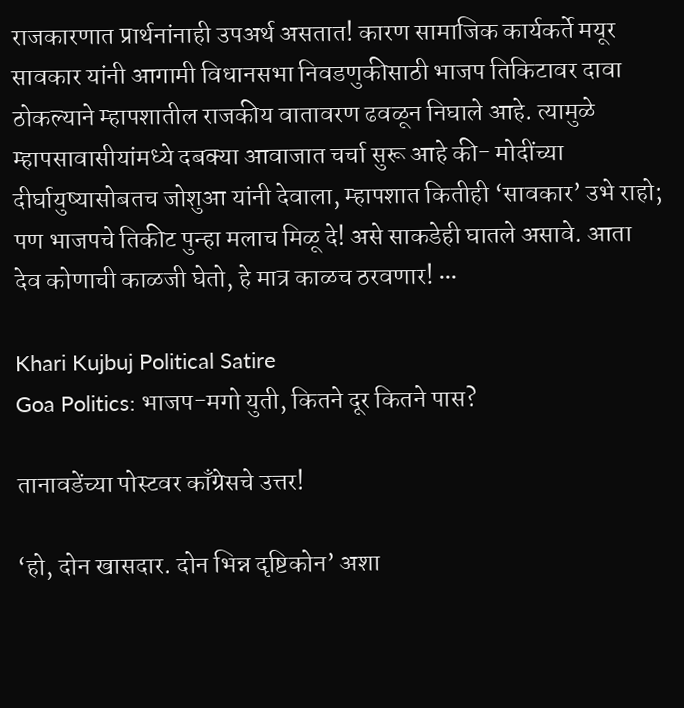राजकारणात प्रार्थनांनाही उपअर्थ असतात! कारण सामाजिक कार्यकर्ते मयूर सावकार यांनी आगामी विधानसभा निवडणुकीसाठी भाजप तिकिटावर दावा ठोकल्याने म्हापशातील राजकीय वातावरण ढवळून निघाले आहे. त्यामुळे म्हापसावासीयांमध्ये दबक्या आवाजात चर्चा सुरू आहे की- मोदींच्या दीर्घायुष्यासोबतच जोशुआ यांनी देवाला, म्हापशात कितीही ‘सावकार’ उभे राहो; पण भाजपचे तिकीट पुन्हा मलाच मिळू दे! असे साकडेही घातले असावे. आता देव कोणाची काळजी घेतो, हे मात्र काळच ठरवणार! ∙∙∙

Khari Kujbuj Political Satire
Goa Politics: भाजप-मगो युती, कितने दूर कितने पास?

तानावडेंच्या पोस्टवर काँग्रेसचे उत्तर!

‘हो, दोन खासदार. दोन भिन्न दृष्टिकोन’ अशा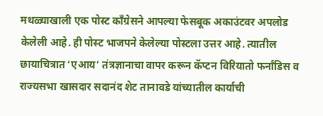मथळ्याखाली एक पोस्ट काँग्रेसने आपल्या फेसबूक अकाउंटवर अपलोड केलेली आहे. ही पोस्ट भाजपने केलेल्या पोस्टला उत्तर आहे. त्यातील छायाचित्रात ‘एआय’ तंत्रज्ञानाचा वापर करून कॅप्टन विरियातो फर्नांडिस व राज्यसभा खासदार सदानंद शेट तानावडे यांच्यातील कार्याची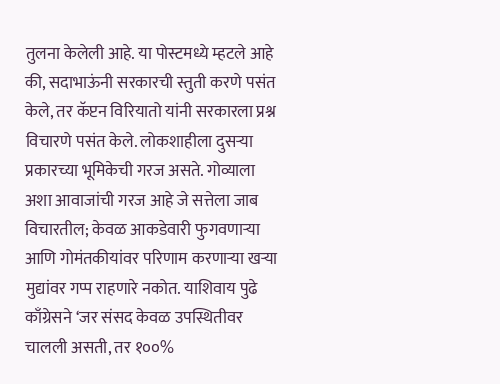तुलना केलेली आहे. या पोस्टमध्ये म्हटले आहे की, सदाभाऊंनी सरकारची स्तुती करणे पसंत केले, तर कॅप्टन विरियातो यांनी सरकारला प्रश्न विचारणे पसंत केले. लोकशाहीला दुसऱ्या प्रकारच्या भूमिकेची गरज असते. गोव्याला अशा आवाजांची गरज आहे जे सत्तेला जाब विचारतील; केवळ आकडेवारी फुगवणाऱ्या आणि गोमंतकीयांवर परिणाम करणाऱ्या खऱ्या मुद्यांवर गप्प राहणारे नकोत. याशिवाय पुढे काँग्रेसने ‘जर संसद केवळ उपस्थितीवर चालली असती, तर १००%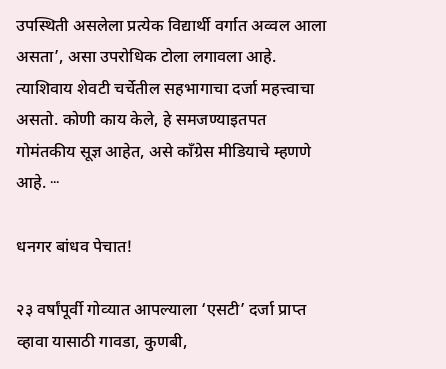उपस्थिती असलेला प्रत्येक विद्यार्थी वर्गात अव्वल आला असता’, असा उपरोधिक टोला लगावला आहे. त्याशिवाय शेवटी चर्चेतील सहभागाचा दर्जा महत्त्वाचा असतो. कोणी काय केले, हे समजण्याइतपत गोमंतकीय सूज्ञ आहेत, असे काँग्रेस मीडियाचे म्हणणे आहे. ∙∙∙

धनगर बांधव पेचात!

२३ वर्षांपूर्वी गोव्‍यात आपल्‍याला ‘एसटी’ दर्जा प्राप्‍त व्‍हावा यासाठी गावडा, कुणबी,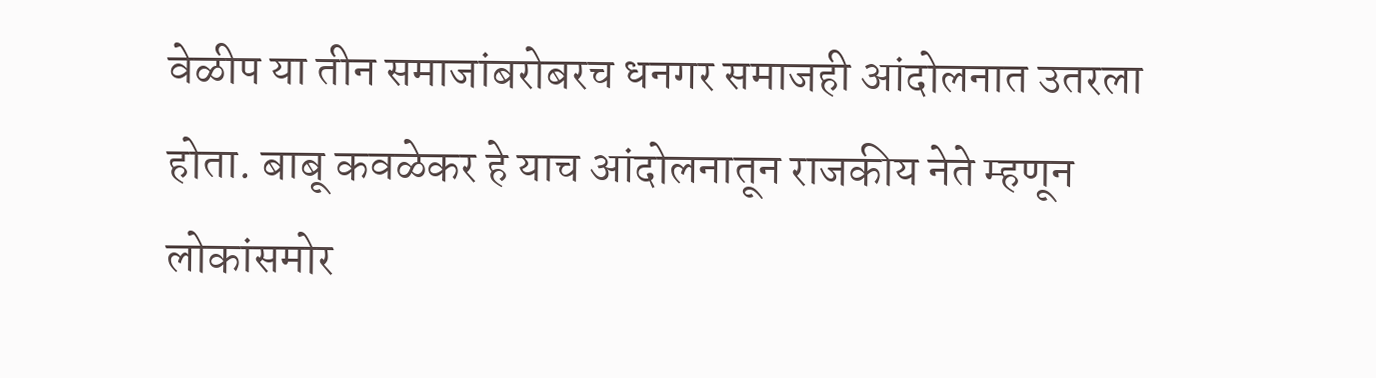वेळीप या तीन समाजांबरोबरच धनगर समाजही आंदोलनात उतरला होता. बाबू कवळेकर हे याच आंदोलनातून राजकीय नेते म्‍हणून लोकांसमोर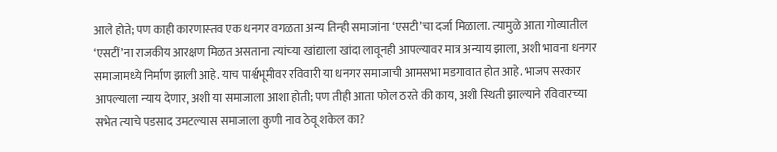आले होते; पण काही कारणास्‍तव एक धनगर वगळता अन्‍य तिन्‍ही समाजांना ‘एसटी’चा दर्जा मिळाला. त्‍यामुळे आता गोव्‍यातील ‘एसटीं’ना राजकीय आरक्षण मिळत असताना त्‍यांच्‍या खांद्याला खांदा लावूनही आपल्‍यावर मात्र अन्‍याय झाला, अशी भावना धनगर समाजामध्‍ये निर्माण झाली आहे. याच पार्श्वभूमीवर रविवारी या धनगर समाजाची आमसभा मडगावात होत आहे. भाजप सरकार आपल्‍याला न्‍याय देणार, अशी या समाजाला आशा होती; पण तीही आता फोल ठरते की काय, अशी स्‍थिती झाल्‍याने रविवारच्‍या सभेत त्‍याचे पडसाद उमटल्‍यास समाजाला कुणी नाव ठेवू शकेल का?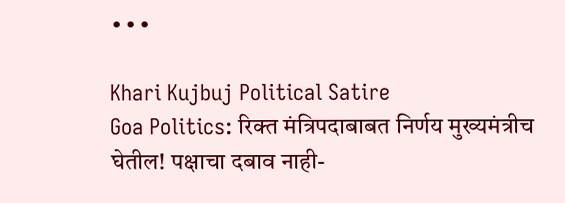∙∙∙

Khari Kujbuj Political Satire
Goa Politics: रिक्त मंत्रिपदाबाबत निर्णय मुख्यमंत्रीच घेतील! पक्षाचा दबाव नाही-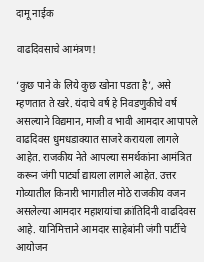दामू नाईक

वाढदिवसाचे आमंत्रण!

‘कुछ पाने के लिये कुछ खोना पडता है’, असे म्हणतात ते खरे. यंदाचे वर्ष हे निवडणुकीचे वर्ष असल्याने विद्यमान, माजी व भावी आमदार आपापले वाढदिवस धुमधडाक्यात साजरे करायला लागले आहेत. राजकीय नेते आपल्या समर्थकांना आमंत्रित करून जंगी पार्ट्या द्यायला लागले आहेत. उत्तर गोव्यातील किनारी भागातील मोठे राजकीय वजन असलेल्या आमदार महाशयांचा क्रांतिदिनी वाढदिवस आहे. यानिमित्ताने आमदार साहेबांनी जंगी पार्टीचे आयोजन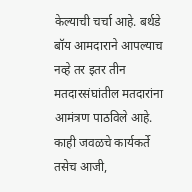केल्याची चर्चा आहे. बर्थडे बॉय आमदाराने आपल्याच नव्हे तर इतर तीन मतदारसंघांतील मतदारांना आमंत्रण पाठविले आहे. काही जवळचे कार्यकर्ते तसेच आजी,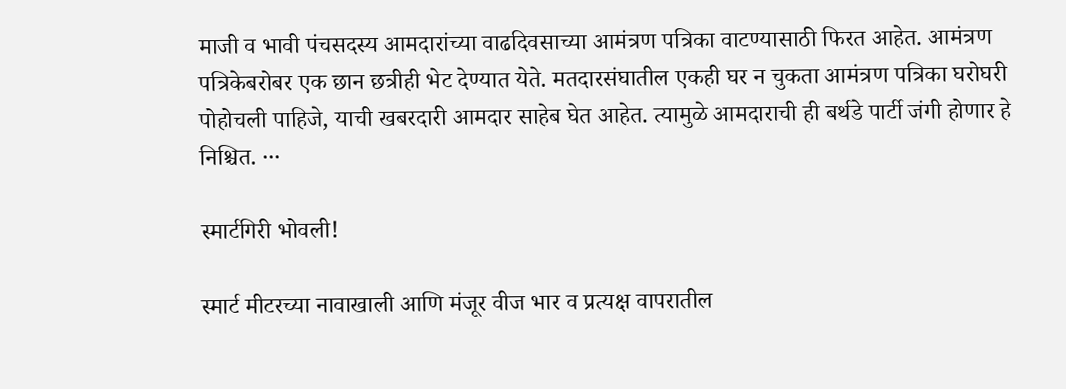माजी व भावी पंचसदस्य आमदारांच्या वाढदिवसाच्या आमंत्रण पत्रिका वाटण्यासाठी फिरत आहेत. आमंत्रण पत्रिकेबरोबर एक छान छत्रीही भेट देण्यात येते. मतदारसंघातील एकही घर न चुकता आमंत्रण पत्रिका घरोघरी पोहोचली पाहिजे, याची खबरदारी आमदार साहेब घेत आहेत. त्यामुळे आमदाराची ही बर्थडे पार्टी जंगी होणार हे निश्चित. ∙∙∙

स्मार्टगिरी भोवली!

स्मार्ट मीटरच्या नावाखाली आणि मंजूर वीज भार व प्रत्यक्ष वापरातील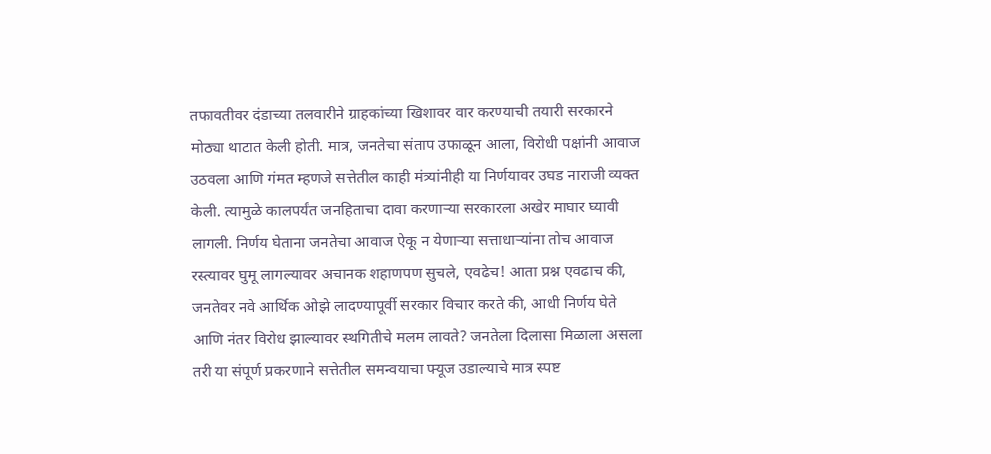तफावतीवर दंडाच्या तलवारीने ग्राहकांच्या खिशावर वार करण्याची तयारी सरकारने मोठ्या थाटात केली होती. मात्र, जनतेचा संताप उफाळून आला, विरोधी पक्षांनी आवाज उठवला आणि गंमत म्हणजे सत्तेतील काही मंत्र्यांनीही या निर्णयावर उघड नाराजी व्यक्त केली. त्यामुळे कालपर्यंत जनहिताचा दावा करणाऱ्या सरकारला अखेर माघार घ्यावी लागली. निर्णय घेताना जनतेचा आवाज ऐकू न येणाऱ्या सत्ताधाऱ्यांना तोच आवाज रस्त्यावर घुमू लागल्यावर अचानक शहाणपण सुचले, एवढेच! आता प्रश्न एवढाच की, जनतेवर नवे आर्थिक ओझे लादण्यापूर्वी सरकार विचार करते की, आधी निर्णय घेते आणि नंतर विरोध झाल्यावर स्थगितीचे मलम लावते? जनतेला दिलासा मिळाला असला तरी या संपूर्ण प्रकरणाने सत्तेतील समन्वयाचा फ्यूज उडाल्याचे मात्र स्पष्ट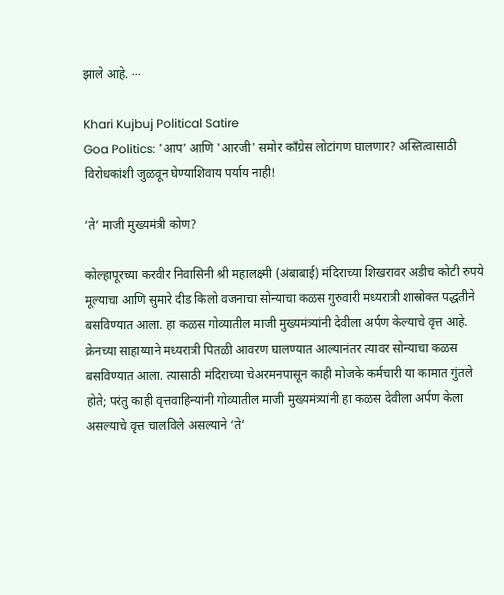झाले आहे. ∙∙∙

Khari Kujbuj Political Satire
Goa Politics: 'आप' आणि 'आरजी' समोर काँग्रेस लोटांगण घालणार? अस्तित्वासाठी विरोधकांशी जुळवून घेण्याशिवाय पर्याय नाही!

‘ते’ माजी मुख्यमंत्री कोण?

कोल्हापूरच्या करवीर निवासिनी श्री महालक्ष्मी (अंबाबाई) मंदिराच्या शिखरावर अडीच कोटी रुपये मूल्याचा आणि सुमारे दीड किलो वजनाचा सोन्याचा कळस गुरुवारी मध्यरात्री शास्रोक्त पद्धतीने बसविण्यात आला. हा कळस गोव्यातील माजी मुख्यमंत्र्यांनी देवीला अर्पण केल्याचे वृत्त आहे. क्रेनच्या साहाय्याने मध्यरात्री पितळी आवरण घालण्यात आल्यानंतर त्यावर सोन्याचा कळस बसविण्यात आला. त्यासाठी मंदिराच्या चेअरमनपासून काही मोजके कर्मचारी या कामात गुंतले होते; परंतु काही वृत्तवाहिन्यांनी गोव्यातील माजी मुख्यमंत्र्यांनी हा कळस देवीला अर्पण केला असल्याचे वृत्त चालविले असल्याने ‘ते’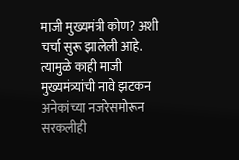माजी मुख्यमंत्री कोण? अशी चर्चा सुरू झालेली आहे. त्यामुळे काही माजी मुख्यमंत्र्यांची नावे झटकन अनेकांच्या नजरेसमोरून सरकलीही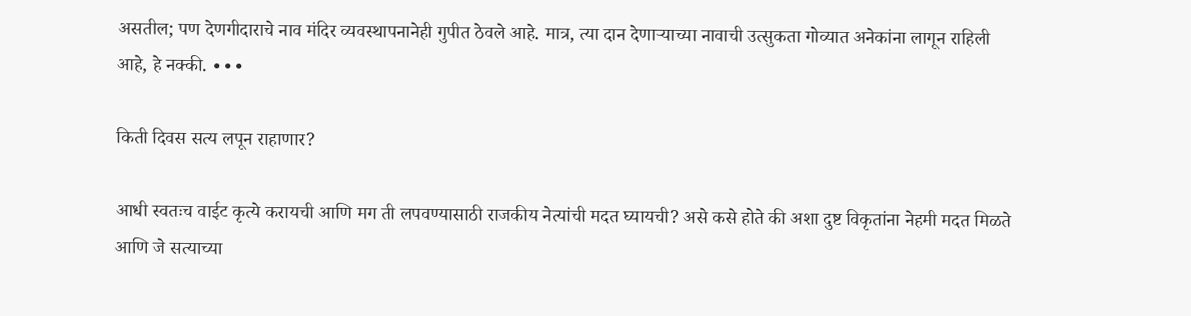असतील; पण देणगीदाराचे नाव मंदिर व्यवस्थापनानेही गुपीत ठेवले आहे. मात्र, त्या दान देणाऱ्याच्या नावाची उत्सुकता गोव्यात अनेकांना लागून राहिली आहे, हे नक्की. ∙∙∙

किती दिवस सत्य लपून राहाणार?

आधी स्वतःच वाईट कृत्ये करायची आणि मग ती लपवण्यासाठी राजकीय नेत्यांची मदत घ्यायची? असे कसे होते की अशा दुष्ट विकृतांना नेहमी मदत मिळते आणि जे सत्याच्या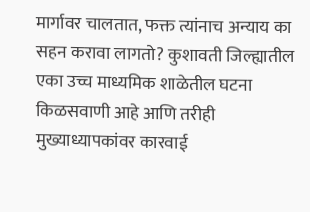मार्गावर चालतात, फक्त त्यांनाच अन्याय का सहन करावा लागतो? कुशावती जिल्ह्यातील एका उच्च माध्यमिक शाळेतील घटना किळसवाणी आहे आणि तरीही मुख्याध्यापकांवर कारवाई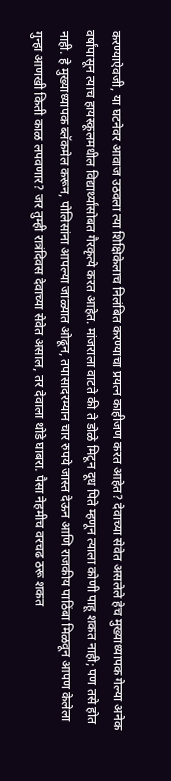करण्याऐवजी, या घटनेवर आवाज उठवला त्या शिक्षिकेलाच निलंबित करण्याचा प्रयत्न काहीजण करत आहेत? देवाच्या सेवेत असलेले हेच मुख्याध्यापक गेल्या अनेक वर्षांपासून त्याच हायस्कूलमधील विद्यार्थ्यांसोबत गैरकृत्ये करत आहेत. मांजराला वाटते की ते डोळे मिटून दूध पिते म्हणून त्याला कोणी पाहू शकत नाही; पण तसे होत नाही. हे मुख्याध्यापक ब्लॅकमेल करून, पोलिसांना आपल्या जाळ्यात ओढून, तपासादरम्यान चार रुपये जास्त देऊन आणि राजकीय पाठिंबा मिळवून आपण केलेला गुन्हा आणखी किती काळ लपवणार? जर तुम्ही रात्रंदिवस देवाच्या सेवेत असाल, तर देवाला थोडे घाबरा. पैसा नेहमीच वरचढ ठरू शकत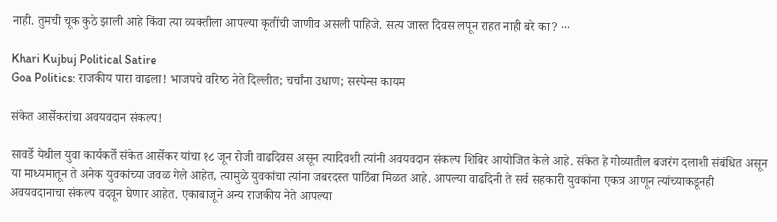नाही. तुमची चूक कुठे झाली आहे किंवा त्या व्यक्तीला आपल्या कृतींची जाणीव असली पाहिजे. सत्य जास्त दिवस लपून राहत नाही बरे का? ∙∙∙

Khari Kujbuj Political Satire
Goa Politics: राजकीय पारा वाढला! भाजपचे वरिष्‍ठ नेते दिल्लीत; चर्चांना उधाण; सस्‍पेन्‍स कायम

संकेत आर्सेकरांचा अवयवदान संकल्प!

सावर्डे येथील युवा कार्यकर्ते संकेत आर्सेकर यांचा १८ जून रोजी वाढदिवस असून त्यादिवशी त्यांनी अवयवदान संकल्प शिबिर आयोजित केले आहे. संकेत हे गोव्यातील बजरंग दलाशी संबंधित असून या माध्‍यमातून ते अनेक युवकांच्या जवळ गेले आहेत, त्‍यामुळे युवकांचा त्‍यांना जबरदस्‍त पाठिंबा मिळत आहे. आपल्‍या वाढदिनी ते सर्व सहकारी युवकांना एकत्र आणून त्‍यांच्‍याकडूनही अवयवदानाचा संकल्‍प वदवून घेणार आहेत. एकाबाजूने अन्‍य राजकीय नेते आपल्‍या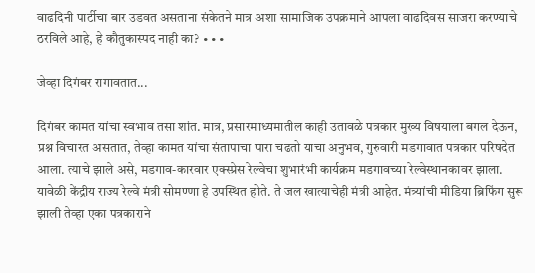वाढदिनी पार्टीचा बार उडवत असताना संकेतने मात्र अशा सामाजिक उपक्रमाने आपला वाढदिवस साजरा करण्‍याचे ठरविले आहे, हे कौतुकास्‍पद नाही का? ∙∙∙

जेव्हा दिगंबर रागावतात...

दिगंबर कामत यांचा स्वभाव तसा शांत. मात्र, प्रसारमाध्यमातील काही उतावळे पत्रकार मुख्य विषयाला बगल देऊन, प्रश्न विचारत असतात, तेव्हा कामत यांचा संतापाचा पारा चढतो याचा अनुभव, गुरुवारी मडगावात पत्रकार परिषदेत आला. त्याचे झाले असे, मडगाव-कारवार एक्स्प्रेस रेल्वेचा शुभारंभी कार्यक्रम मडगावच्या रेल्वेस्थानकावर झाला. यावेळी केंद्रीय राज्य रेल्वे मंत्री सोमण्णा हे उपस्थित होते. ते जल खात्याचेही मंत्री आहेत. मंत्र्यांची मीडिया ब्रिफिंग सुरू झाली तेव्हा एका पत्रकाराने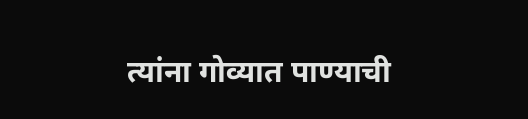त्यांना गोव्यात पाण्याची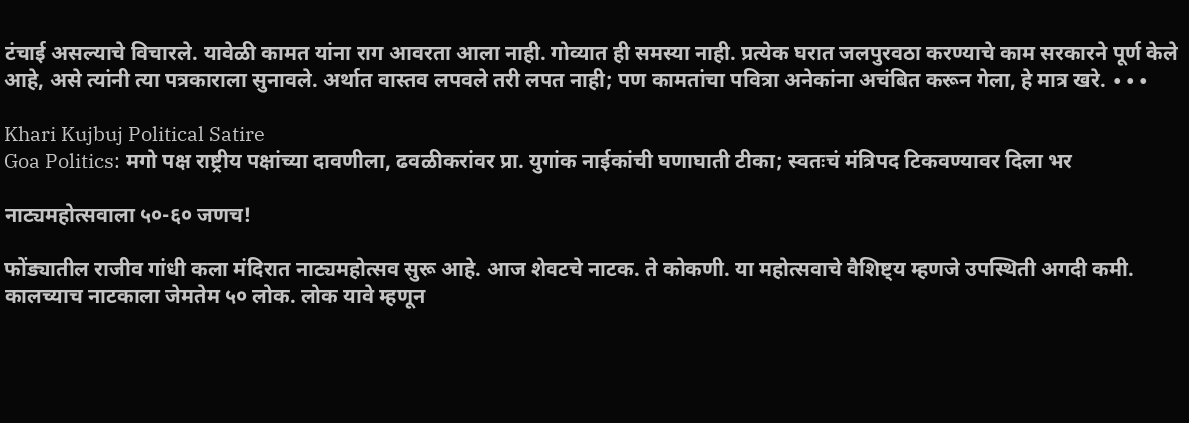टंचाई असल्याचे विचारले. यावेळी कामत यांना राग आवरता आला नाही. गोव्यात ही समस्या नाही. प्रत्येक घरात जलपुरवठा करण्याचे काम सरकारने पूर्ण केले आहे, असे त्यांनी त्या पत्रकाराला सुनावले. अर्थात वास्‍तव लपवले तरी लपत नाही; पण कामतांचा पवित्रा अनेकांना अचंबित करून गेला, हे मात्र खरे. ∙∙∙

Khari Kujbuj Political Satire
Goa Politics: मगो पक्ष राष्ट्रीय पक्षांच्या दावणीला, ढवळीकरांवर प्रा. युगांक नाईकांची घणाघाती टीका; स्वतःचं मंत्रिपद टिकवण्यावर दिला भर

नाट्यमहोत्सवाला ५०-६० जणच!

फोंड्यातील राजीव गांधी कला मंदिरात नाट्यमहोत्सव सुरू आहे. आज शेवटचे नाटक. ते कोकणी. या महोत्सवाचे वैशिष्ट्य म्हणजे उपस्थिती अगदी कमी. कालच्याच नाटकाला जेमतेम ५० लोक. लोक यावे म्हणून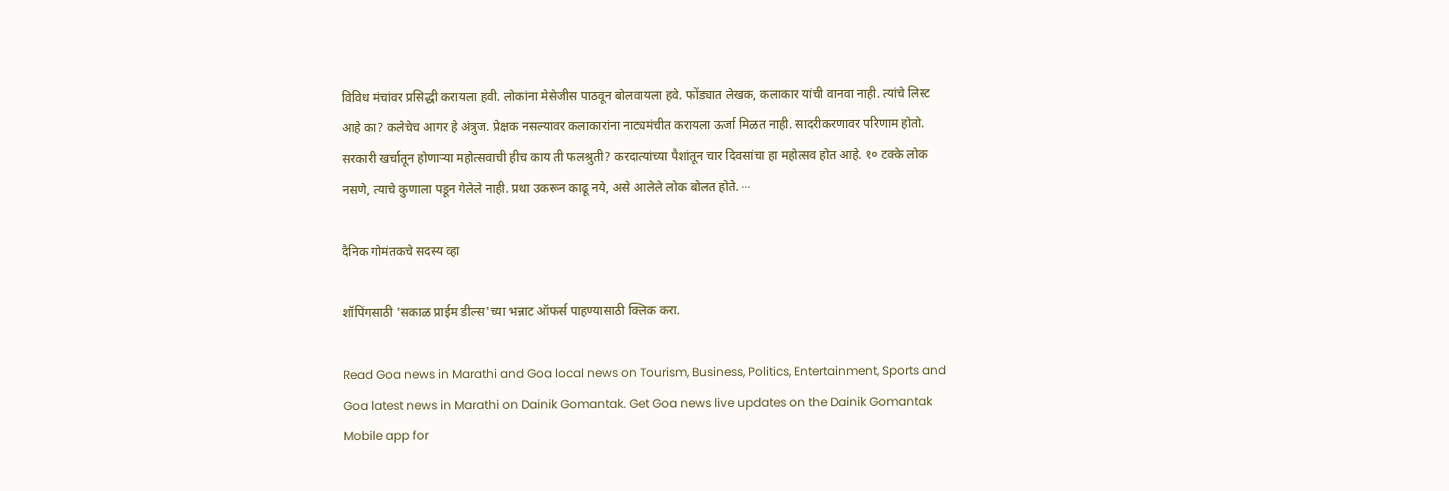विविध मंचांवर प्रसिद्धी करायला हवी. लोकांना मेसेजीस पाठवून बोलवायला हवे. फोंड्यात लेखक, कलाकार यांची वानवा नाही. त्यांचे लिस्ट आहे का? कलेचेच आगर हे अंत्रुज. प्रेक्षक नसल्यावर कलाकारांना नाट्यमंचीत करायला ऊर्जा मिळत नाही. सादरीकरणावर परिणाम होतो. सरकारी खर्चातून होणाऱ्या महोत्सवाची हीच काय ती फलश्रुती? करदात्यांच्या पैशांतून चार दिवसांचा हा महोत्सव होत आहे. १० टक्के लोक नसणे, त्याचे कुणाला पडून गेलेले नाही. प्रथा उकरून काढू नये, असे आलेले लोक बोलत होते. ∙∙∙

दैनिक गोमंतकचे सदस्य व्हा

शॉपिंगसाठी 'सकाळ प्राईम डील्स'च्या भन्नाट ऑफर्स पाहण्यासाठी क्लिक करा.

Read Goa news in Marathi and Goa local news on Tourism, Business, Politics, Entertainment, Sports and Goa latest news in Marathi on Dainik Gomantak. Get Goa news live updates on the Dainik Gomantak Mobile app for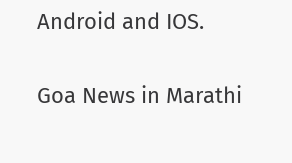Android and IOS.

Goa News in Marathi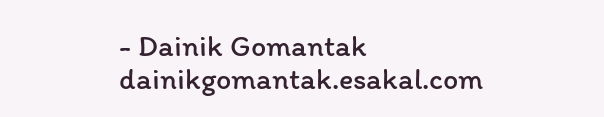- Dainik Gomantak
dainikgomantak.esakal.com